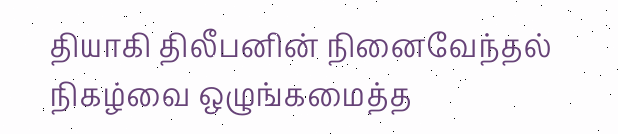தியாகி திலீபனின் நினைவேந்தல் நிகழ்வை ஒழுங்கமைத்த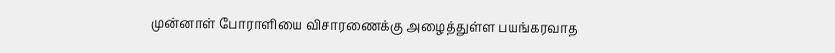முன்னாள் போராளியை விசாரணைக்கு அழைத்துள்ள பயங்கரவாத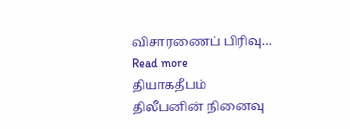விசாரணைப் பிரிவு… Read more
தியாகதீபம் திலீபனின் நினைவு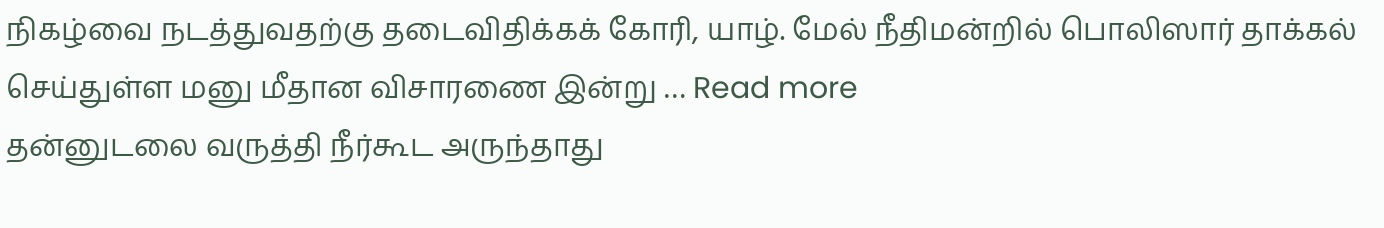நிகழ்வை நடத்துவதற்கு தடைவிதிக்கக் கோரி, யாழ். மேல் நீதிமன்றில் பொலிஸார் தாக்கல் செய்துள்ள மனு மீதான விசாரணை இன்று … Read more
தன்னுடலை வருத்தி நீர்கூட அருந்தாது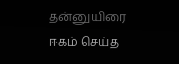தன்னுயிரை ஈகம் செய்த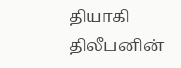தியாகி திலீபனின்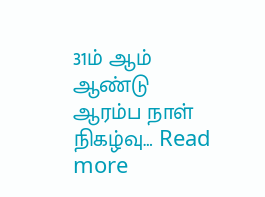31ம் ஆம் ஆண்டு ஆரம்ப நாள் நிகழ்வு… Read more